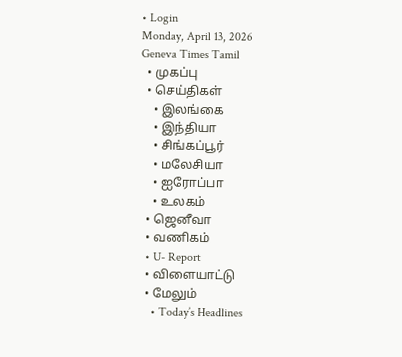• Login
Monday, April 13, 2026
Geneva Times Tamil
  • முகப்பு
  • செய்திகள்
    • இலங்கை
    • இந்தியா
    • சிங்கப்பூர்
    • மலேசியா
    • ஐரோப்பா
    • உலகம்
  • ஜெனீவா
  • வணிகம்
  • U- Report
  • விளையாட்டு
  • மேலும்
    • Today’s Headlines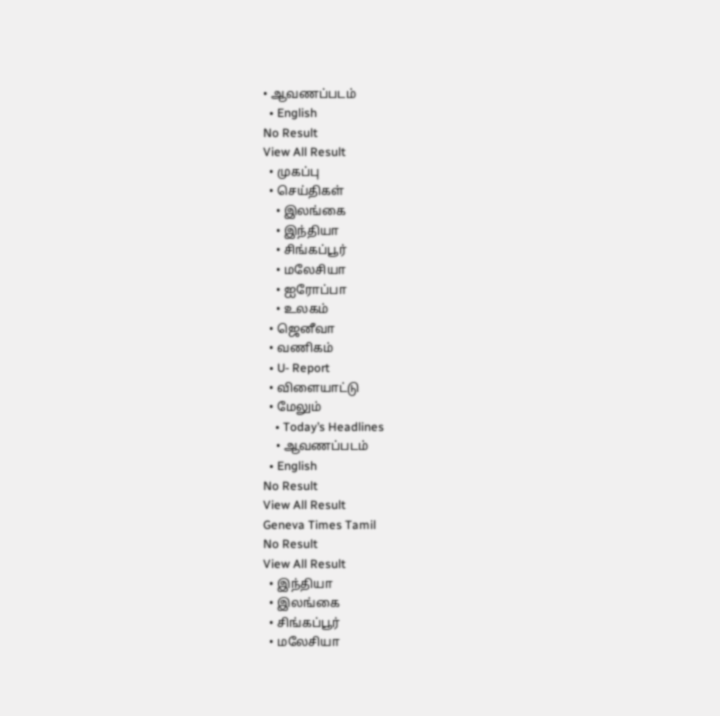• ஆவணப்படம்
  • English
No Result
View All Result
  • முகப்பு
  • செய்திகள்
    • இலங்கை
    • இந்தியா
    • சிங்கப்பூர்
    • மலேசியா
    • ஐரோப்பா
    • உலகம்
  • ஜெனீவா
  • வணிகம்
  • U- Report
  • விளையாட்டு
  • மேலும்
    • Today’s Headlines
    • ஆவணப்படம்
  • English
No Result
View All Result
Geneva Times Tamil
No Result
View All Result
  • இந்தியா
  • இலங்கை
  • சிங்கப்பூர்
  • மலேசியா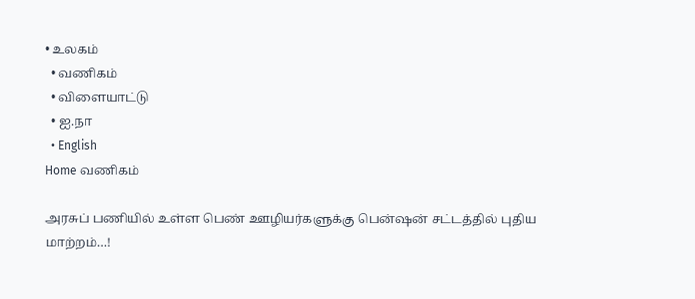• உலகம்
  • வணிகம்
  • விளையாட்டு
  • ஐ.நா
  • English
Home வணிகம்

அரசுப் பணியில் உள்ள பெண் ஊழியர்களுக்கு பென்ஷன் சட்டத்தில் புதிய மாற்றம்…!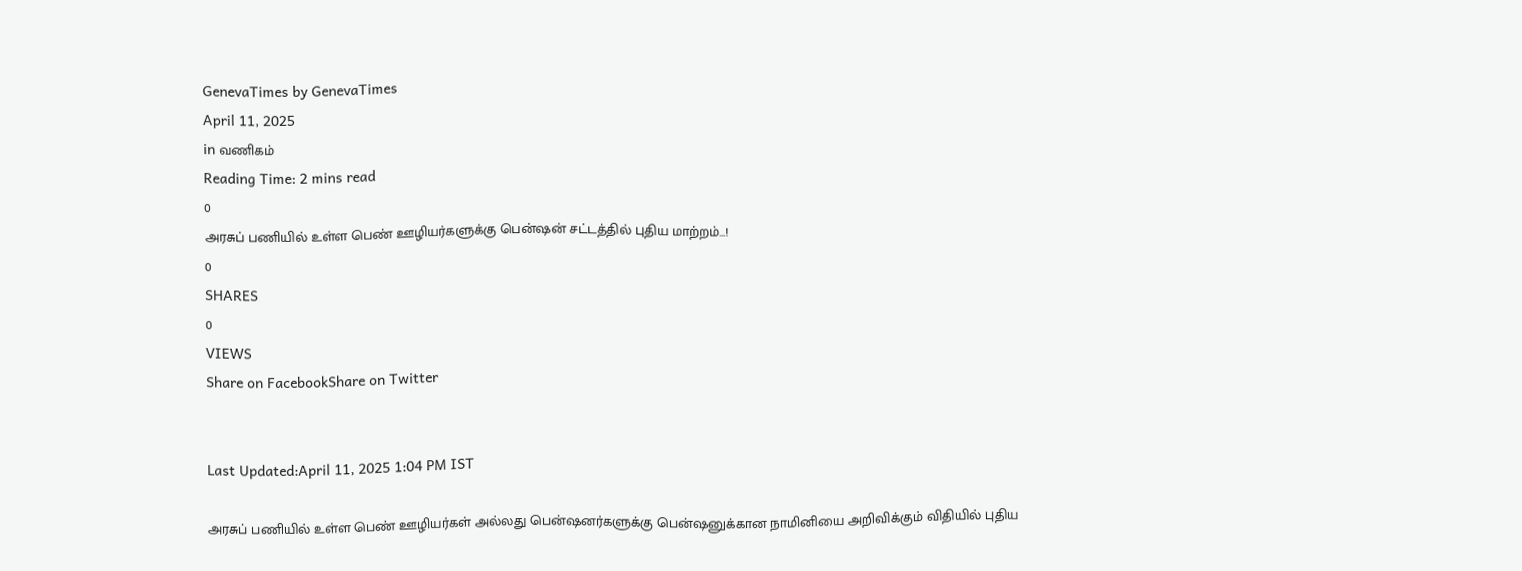GenevaTimes by GenevaTimes
April 11, 2025
in வணிகம்
Reading Time: 2 mins read
0
அரசுப் பணியில் உள்ள பெண் ஊழியர்களுக்கு பென்ஷன் சட்டத்தில் புதிய மாற்றம்…!
0
SHARES
0
VIEWS
Share on FacebookShare on Twitter


Last Updated:April 11, 2025 1:04 PM IST

அரசுப் பணியில் உள்ள பெண் ஊழியர்கள் அல்லது பென்ஷனர்களுக்கு பென்ஷனுக்கான நாமினியை அறிவிக்கும் விதியில் புதிய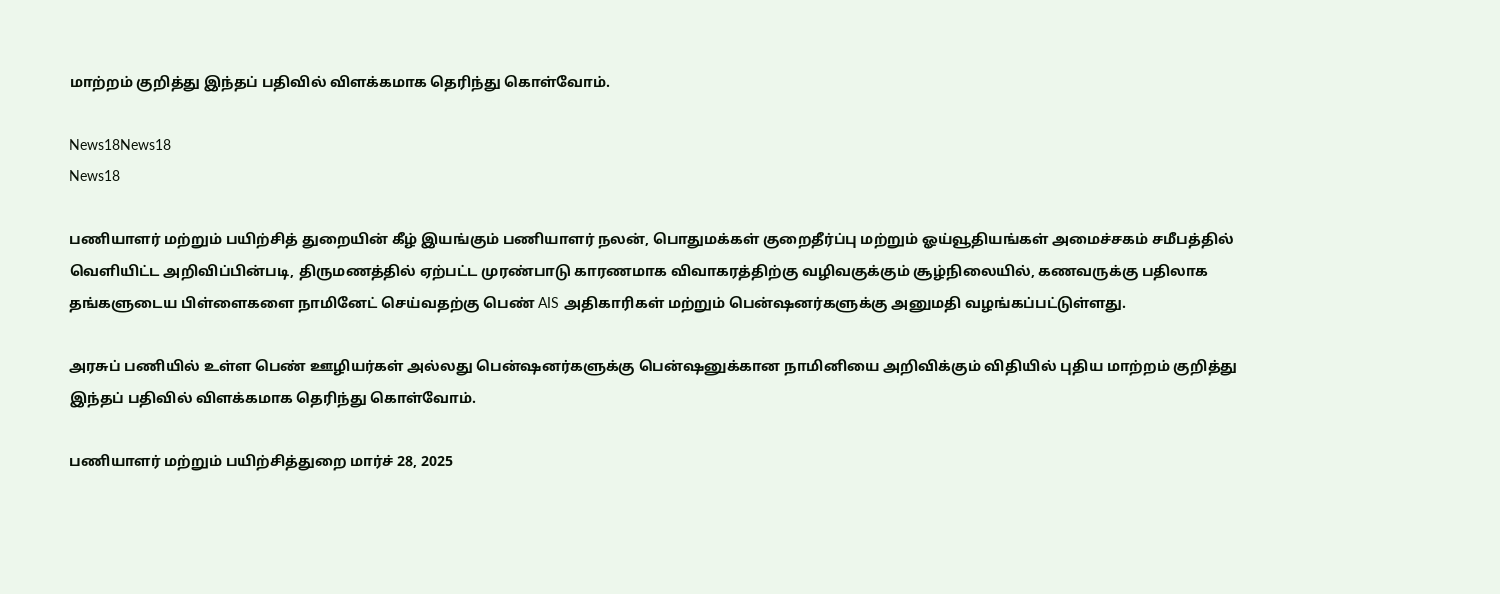மாற்றம் குறித்து இந்தப் பதிவில் விளக்கமாக தெரிந்து கொள்வோம்.

News18News18
News18

பணியாளர் மற்றும் பயிற்சித் துறையின் கீழ் இயங்கும் பணியாளர் நலன், பொதுமக்கள் குறைதீர்ப்பு மற்றும் ஓய்வூதியங்கள் அமைச்சகம் சமீபத்தில் வெளியிட்ட அறிவிப்பின்படி, திருமணத்தில் ஏற்பட்ட முரண்பாடு காரணமாக விவாகரத்திற்கு வழிவகுக்கும் சூழ்நிலையில், கணவருக்கு பதிலாக தங்களுடைய பிள்ளைகளை நாமினேட் செய்வதற்கு பெண் AIS அதிகாரிகள் மற்றும் பென்ஷனர்களுக்கு அனுமதி வழங்கப்பட்டுள்ளது.

அரசுப் பணியில் உள்ள பெண் ஊழியர்கள் அல்லது பென்ஷனர்களுக்கு பென்ஷனுக்கான நாமினியை அறிவிக்கும் விதியில் புதிய மாற்றம் குறித்து இந்தப் பதிவில் விளக்கமாக தெரிந்து கொள்வோம்.

பணியாளர் மற்றும் பயிற்சித்துறை மார்ச் 28, 2025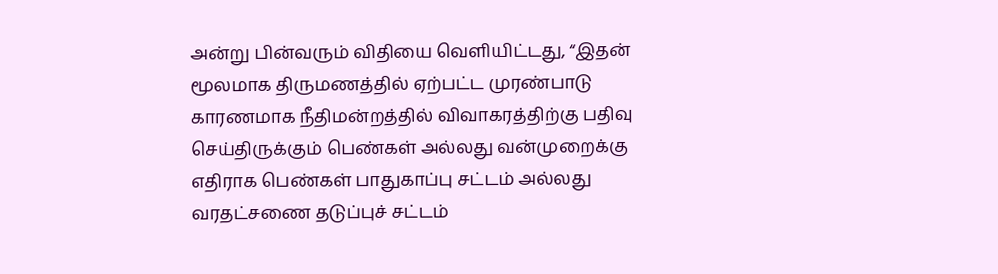அன்று பின்வரும் விதியை வெளியிட்டது, “இதன் மூலமாக திருமணத்தில் ஏற்பட்ட முரண்பாடு காரணமாக நீதிமன்றத்தில் விவாகரத்திற்கு பதிவு செய்திருக்கும் பெண்கள் அல்லது வன்முறைக்கு எதிராக பெண்கள் பாதுகாப்பு சட்டம் அல்லது வரதட்சணை தடுப்புச் சட்டம்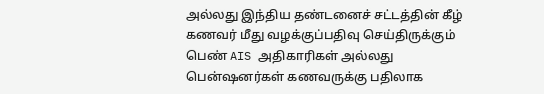அல்லது இந்திய தண்டனைச் சட்டத்தின் கீழ் கணவர் மீது வழக்குப்பதிவு செய்திருக்கும் பெண் AIS அதிகாரிகள் அல்லது பென்ஷனர்கள் கணவருக்கு பதிலாக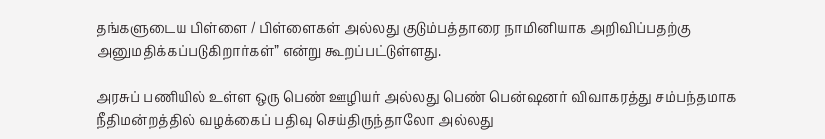தங்களுடைய பிள்ளை / பிள்ளைகள் அல்லது குடும்பத்தாரை நாமினியாக அறிவிப்பதற்கு அனுமதிக்கப்படுகிறார்கள்” என்று கூறப்பட்டுள்ளது.

அரசுப் பணியில் உள்ள ஒரு பெண் ஊழியர் அல்லது பெண் பென்ஷனர் விவாகரத்து சம்பந்தமாக நீதிமன்றத்தில் வழக்கைப் பதிவு செய்திருந்தாலோ அல்லது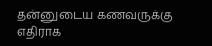தன்னுடைய கணவருக்கு எதிராக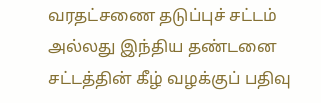வரதட்சணை தடுப்புச் சட்டம் அல்லது இந்திய தண்டனை சட்டத்தின் கீழ் வழக்குப் பதிவு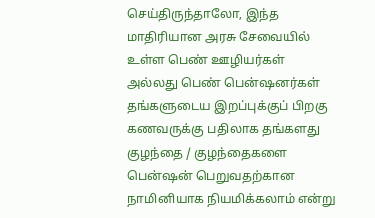செய்திருந்தாலோ, இந்த மாதிரியான அரசு சேவையில் உள்ள பெண் ஊழியர்கள் அல்லது பெண் பென்ஷனர்கள் தங்களுடைய இறப்புக்குப் பிறகு கணவருக்கு பதிலாக தங்களது குழந்தை / குழந்தைகளை பென்ஷன் பெறுவதற்கான நாமினியாக நியமிக்கலாம் என்று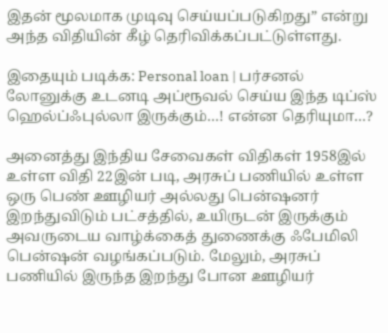இதன் மூலமாக முடிவு செய்யப்படுகிறது” என்று அந்த விதியின் கீழ் தெரிவிக்கப்பட்டுள்ளது.

இதையும் படிக்க: Personal loan | பர்சனல் லோனுக்கு உடனடி அப்ரூவல் செய்ய இந்த டிப்ஸ் ஹெல்ப்ஃபுல்லா இருக்கும்…! என்ன தெரியுமா…?

அனைத்து இந்திய சேவைகள் விதிகள் 1958இல் உள்ள விதி 22இன் படி, அரசுப் பணியில் உள்ள ஒரு பெண் ஊழியர் அல்லது பென்ஷனர் இறந்துவிடும் பட்சத்தில், உயிருடன் இருக்கும் அவருடைய வாழ்க்கைத் துணைக்கு ஃபேமிலி பென்ஷன் வழங்கப்படும். மேலும், அரசுப் பணியில் இருந்த இறந்து போன ஊழியர்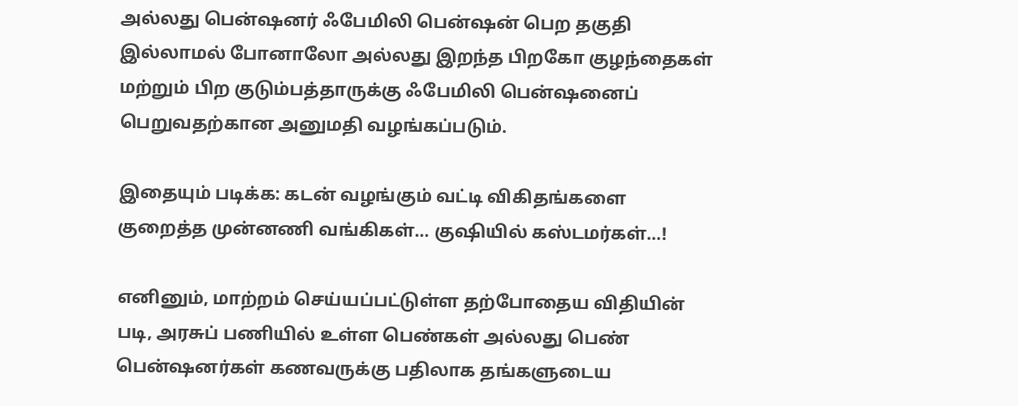அல்லது பென்ஷனர் ஃபேமிலி பென்ஷன் பெற தகுதி இல்லாமல் போனாலோ அல்லது இறந்த பிறகோ குழந்தைகள் மற்றும் பிற குடும்பத்தாருக்கு ஃபேமிலி பென்ஷனைப் பெறுவதற்கான அனுமதி வழங்கப்படும்.

இதையும் படிக்க: கடன் வழங்கும் வட்டி விகிதங்களை குறைத்த முன்னணி வங்கிகள்… குஷியில் கஸ்டமர்கள்…!

எனினும், மாற்றம் செய்யப்பட்டுள்ள தற்போதைய விதியின் படி, அரசுப் பணியில் உள்ள பெண்கள் அல்லது பெண் பென்ஷனர்கள் கணவருக்கு பதிலாக தங்களுடைய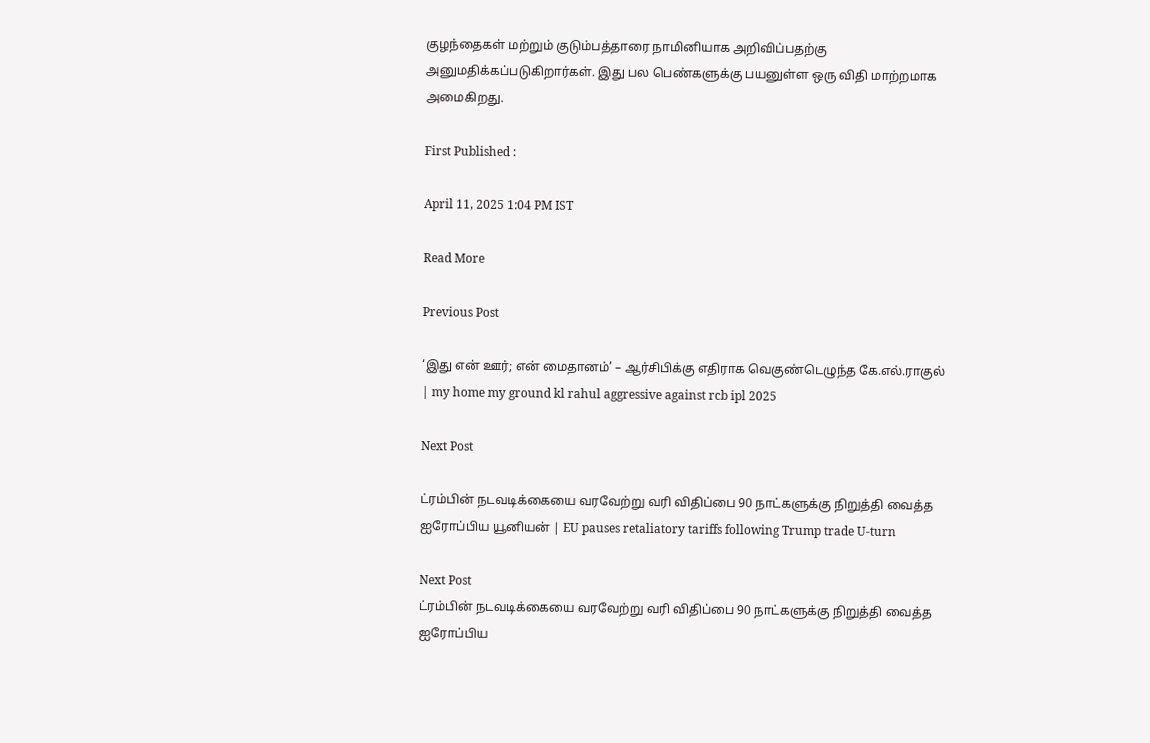குழந்தைகள் மற்றும் குடும்பத்தாரை நாமினியாக அறிவிப்பதற்கு அனுமதிக்கப்படுகிறார்கள். இது பல பெண்களுக்கு பயனுள்ள ஒரு விதி மாற்றமாக அமைகிறது.

First Published :

April 11, 2025 1:04 PM IST

Read More

Previous Post

‘இது என் ஊர்; என் மைதானம்’ – ஆர்சிபிக்கு எதிராக வெகுண்டெழுந்த கே.எல்.ராகுல் | my home my ground kl rahul aggressive against rcb ipl 2025

Next Post

ட்ரம்பின் நடவடிக்கையை வரவேற்று வரி விதிப்பை 90 நாட்களுக்கு நிறுத்தி வைத்த ஐரோப்பிய யூனியன் | EU pauses retaliatory tariffs following Trump trade U-turn

Next Post
ட்ரம்பின் நடவடிக்கையை வரவேற்று வரி விதிப்பை 90 நாட்களுக்கு நிறுத்தி வைத்த ஐரோப்பிய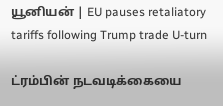யூனியன் | EU pauses retaliatory tariffs following Trump trade U-turn

ட்ரம்பின் நடவடிக்கையை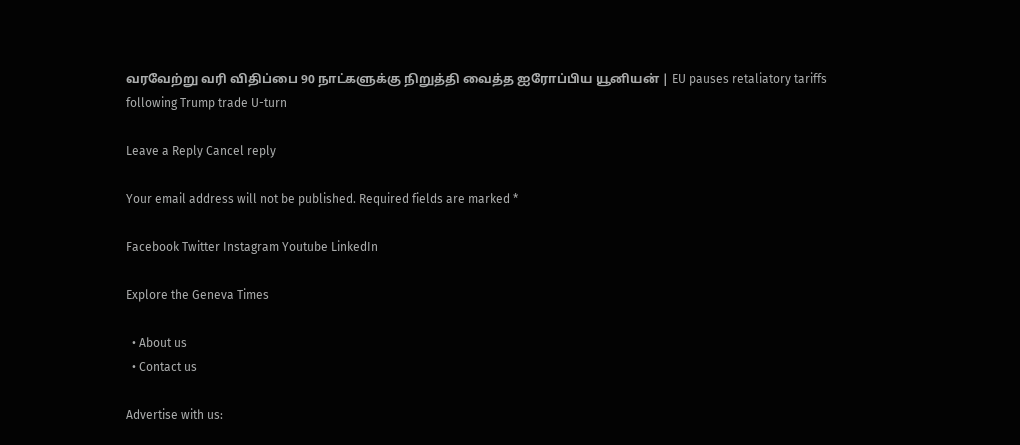வரவேற்று வரி விதிப்பை 90 நாட்களுக்கு நிறுத்தி வைத்த ஐரோப்பிய யூனியன் | EU pauses retaliatory tariffs following Trump trade U-turn

Leave a Reply Cancel reply

Your email address will not be published. Required fields are marked *

Facebook Twitter Instagram Youtube LinkedIn

Explore the Geneva Times

  • About us
  • Contact us

Advertise with us: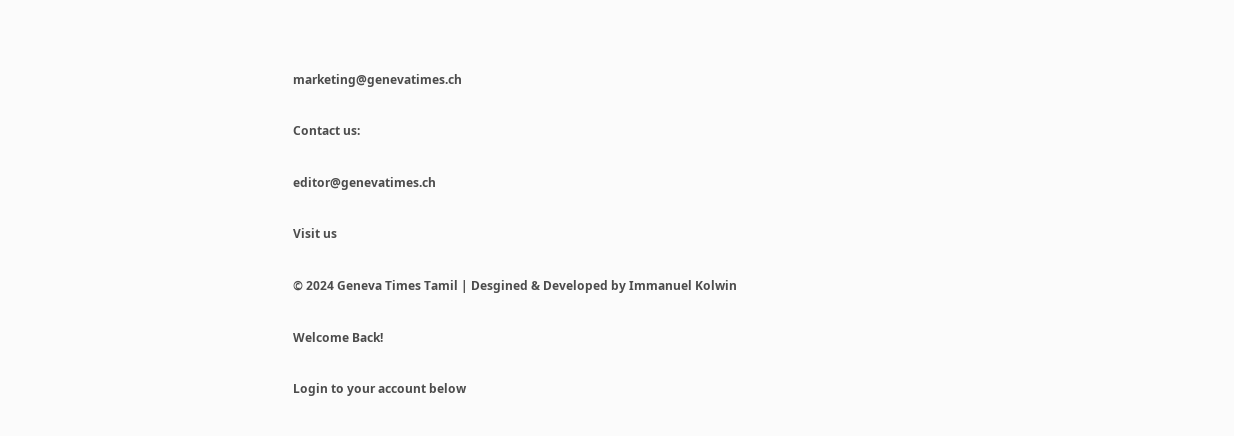marketing@genevatimes.ch

Contact us:

editor@genevatimes.ch

Visit us

© 2024 Geneva Times Tamil | Desgined & Developed by Immanuel Kolwin

Welcome Back!

Login to your account below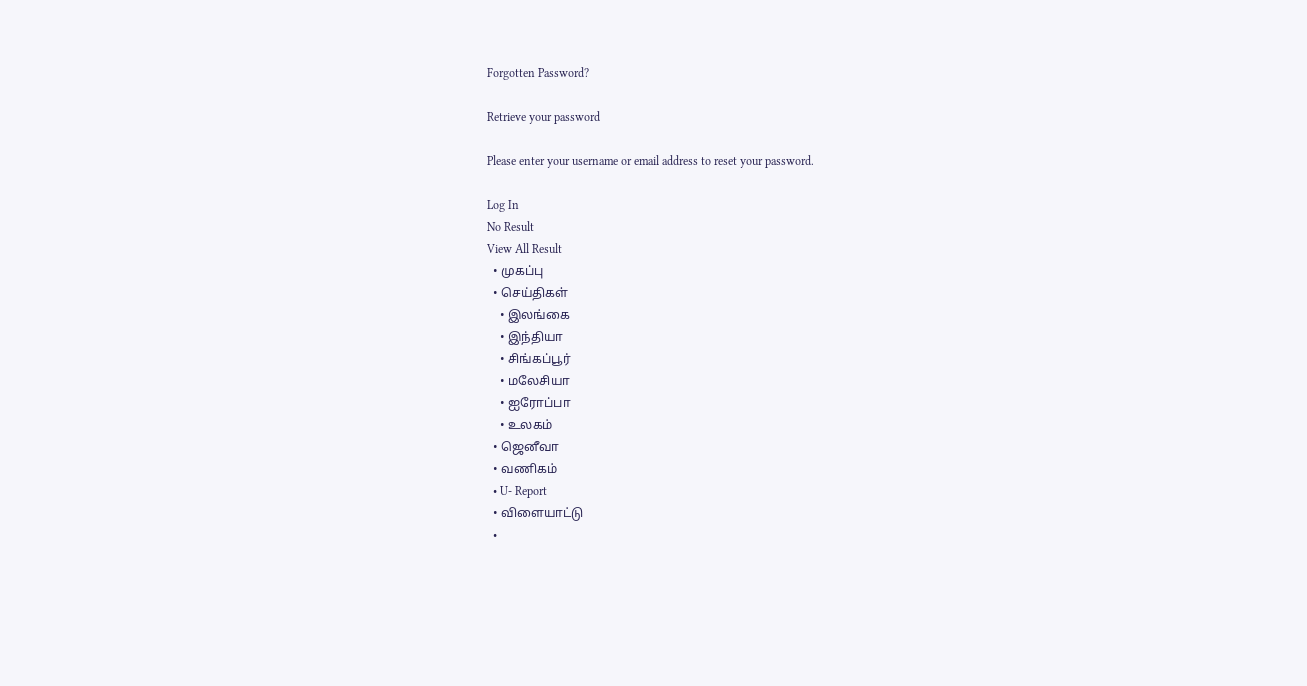Forgotten Password?

Retrieve your password

Please enter your username or email address to reset your password.

Log In
No Result
View All Result
  • முகப்பு
  • செய்திகள்
    • இலங்கை
    • இந்தியா
    • சிங்கப்பூர்
    • மலேசியா
    • ஐரோப்பா
    • உலகம்
  • ஜெனீவா
  • வணிகம்
  • U- Report
  • விளையாட்டு
  •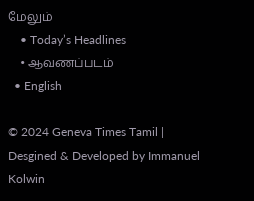மேலும்
    • Today’s Headlines
    • ஆவணப்படம்
  • English

© 2024 Geneva Times Tamil | Desgined & Developed by Immanuel Kolwin